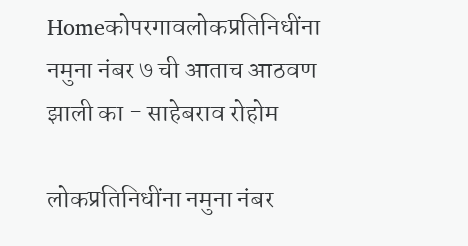Homeकोपरगावलोकप्रतिनिधींना नमुना नंबर ७ ची आताच आठवण झाली का - साहेबराव रोहोम

लोकप्रतिनिधींना नमुना नंबर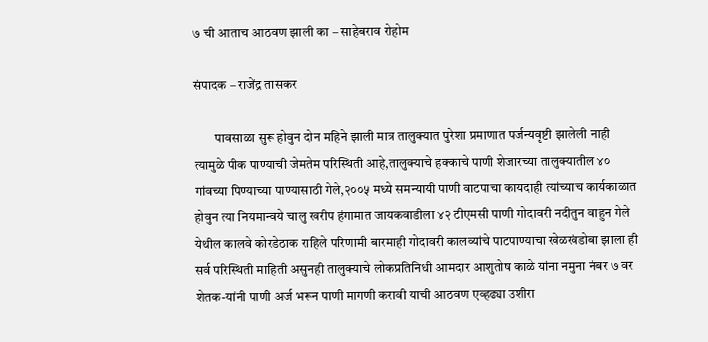७ ची आताच आठवण झाली का – साहेबराव रोहोम

संपादक – राजेंद्र तासकर

        पावसाळा सुरू होवुन दोन महिने झाली मात्र तालुक्यात पुरेशा प्रमाणात पर्जन्यवृष्टी झालेली नाही त्यामुळे पीक पाण्याची जेमतेम परिस्थिती आहे,तालुक्याचे हक्काचे पाणी शेजारच्या तालुक्यातील ४० गांवच्या पिण्याच्या पाण्यासाठी गेले,२००५ मध्ये समन्यायी पाणी वाटपाचा कायदाही त्यांच्याच कार्यकाळात होवुन त्या नियमान्वये चालु खरीप हंगामात जायकवाडीला ४२ टीएमसी पाणी गोदावरी नदीतुन वाहुन गेले येथील कालवे कोरडेठाक राहिले परिणामी बारमाही गोदावरी कालव्यांचे पाटपाण्याचा खेळखंडोबा झाला ही सर्व परिस्थिती माहिती असुनही तालुक्याचे लोकप्रतिनिधी आमदार आशुतोष काळे यांना नमुना नंबर ७ वर शेतक-यांनी पाणी अर्ज भरून पाणी मागणी करावी याची आठवण एव्हढ्या उशीरा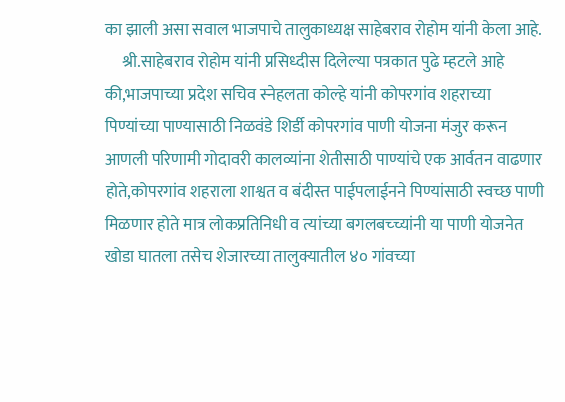का झाली असा सवाल भाजपाचे तालुकाध्यक्ष साहेबराव रोहोम यांनी केला आहे.
     श्री.साहेबराव रोहोम यांनी प्रसिध्दीस दिलेल्या पत्रकात पुढे म्हटले आहे की,भाजपाच्या प्रदेश सचिव स्नेहलता कोल्हे यांनी कोपरगांव शहराच्या पिण्यांच्या पाण्यासाठी निळवंडे शिर्डी कोपरगांव पाणी योजना मंजुर करून आणली परिणामी गोदावरी कालव्यांना शेतीसाठी पाण्यांचे एक आर्वतन वाढणार होते,कोपरगांव शहराला शाश्वत व बंदीस्त पाईपलाईनने पिण्यांसाठी स्वच्छ पाणी मिळणार होते मात्र लोकप्रतिनिधी व त्यांच्या बगलबच्च्यांनी या पाणी योजनेत खोडा घातला तसेच शेजारच्या तालुक्यातील ४० गांवच्या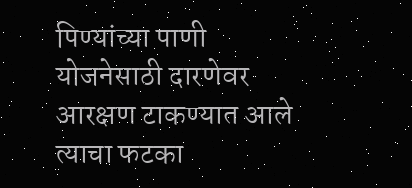पिण्यांच्या पाणी योजनेसाठी दारणेवर आरक्षण टाकण्यात आले त्याचा फटका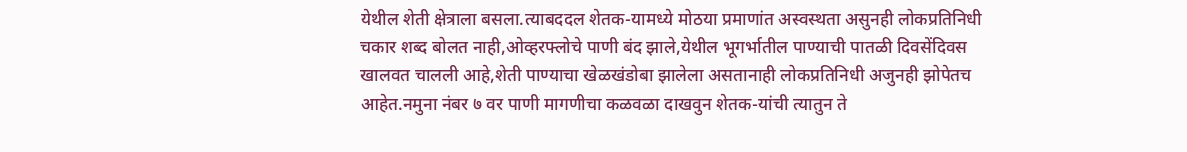येथील शेती क्षेत्राला बसला.त्याबददल शेतक-यामध्ये मोठया प्रमाणांत अस्वस्थता असुनही लोकप्रतिनिधी चकार शब्द बोलत नाही,ओव्हरफ्लोचे पाणी बंद झाले,येथील भूगर्भातील पाण्याची पातळी दिवसेंदिवस खालवत चालली आहे,शेती पाण्याचा खेळखंडोबा झालेला असतानाही लोकप्रतिनिधी अजुनही झोपेतच आहेत.नमुना नंबर ७ वर पाणी मागणीचा कळवळा दाखवुन शेतक-यांची त्यातुन ते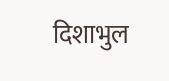दिशाभुल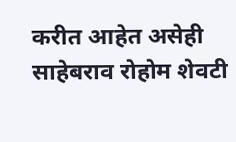करीत आहेत असेही साहेबराव रोहोम शेवटी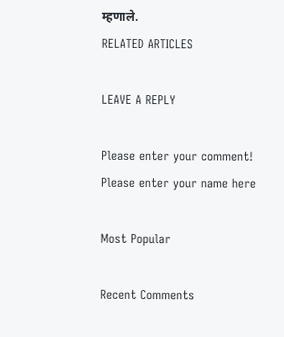म्हणाले.
RELATED ARTICLES

LEAVE A REPLY

Please enter your comment!
Please enter your name here

Most Popular

Recent Comments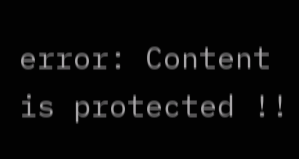error: Content is protected !!